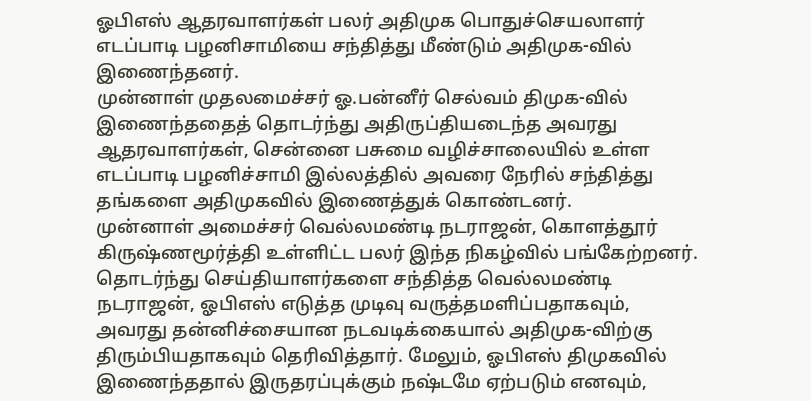ஓபிஎஸ் ஆதரவாளர்கள் பலர் அதிமுக பொதுச்செயலாளர் எடப்பாடி பழனிசாமியை சந்தித்து மீண்டும் அதிமுக-வில் இணைந்தனர்.
முன்னாள் முதலமைச்சர் ஓ.பன்னீர் செல்வம் திமுக-வில் இணைந்ததைத் தொடர்ந்து அதிருப்தியடைந்த அவரது ஆதரவாளர்கள், சென்னை பசுமை வழிச்சாலையில் உள்ள எடப்பாடி பழனிச்சாமி இல்லத்தில் அவரை நேரில் சந்தித்து தங்களை அதிமுகவில் இணைத்துக் கொண்டனர்.
முன்னாள் அமைச்சர் வெல்லமண்டி நடராஜன், கொளத்தூர் கிருஷ்ணமூர்த்தி உள்ளிட்ட பலர் இந்த நிகழ்வில் பங்கேற்றனர்.
தொடர்ந்து செய்தியாளர்களை சந்தித்த வெல்லமண்டி நடராஜன், ஓபிஎஸ் எடுத்த முடிவு வருத்தமளிப்பதாகவும், அவரது தன்னிச்சையான நடவடிக்கையால் அதிமுக-விற்கு திரும்பியதாகவும் தெரிவித்தார். மேலும், ஓபிஎஸ் திமுகவில் இணைந்ததால் இருதரப்புக்கும் நஷ்டமே ஏற்படும் எனவும்,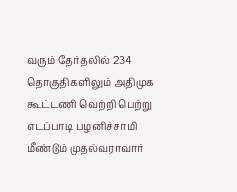வரும் தேர்தலில் 234 தொகுதிகளிலும் அதிமுக கூட்டணி வெற்றி பெற்று எடப்பாடி பழனிச்சாமி மீண்டும் முதல்வராவார்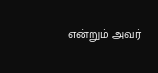என்றும் அவர்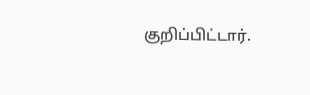குறிப்பிட்டார்.